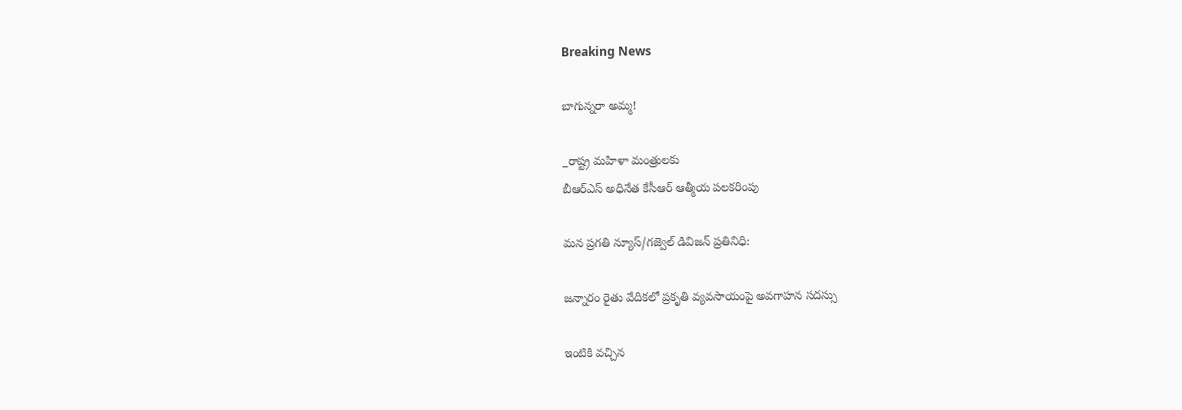Breaking News

బాగున్నరా అమ్మ!

_రాష్ట్ర మహిళా మంత్రులకు
బీఆర్ఎస్ అధినేత కేసీఆర్ ఆత్మీయ పలకరింపు

మన ప్రగతి న్యూస్/గజ్వెల్ డివిజన్ ప్రతినిధి:

జన్నారం రైతు వేదికలో ప్రకృతి వ్యవసాయంపై అవగాహన సదస్సు

ఇంటికి వచ్చిన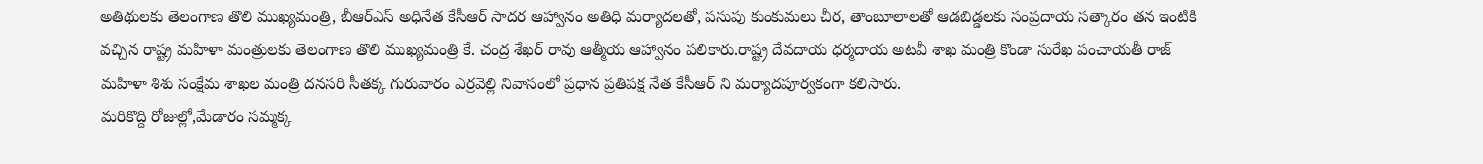అతిథులకు తెలంగాణ తొలి ముఖ్యమంత్రి, బీఆర్ఎస్ అధినేత కేసీఆర్ సాదర ఆహ్వానం అతిధి మర్యాదలతో, పసుపు కుంకుమలు చీర, తాంబూలాలతో ఆడబిడ్డలకు సంప్రదాయ సత్కారం తన ఇంటికి వచ్చిన రాష్ట్ర మహిళా మంత్రులకు తెలంగాణ తొలి ముఖ్యమంత్రి కే. చంద్ర శేఖర్ రావు ఆత్మీయ ఆహ్వానం పలికారు.రాష్ట్ర దేవదాయ ధర్మదాయ అటవీ శాఖ మంత్రి కొండా సురేఖ పంచాయతీ రాజ్ మహిళా శిశు సంక్షేమ శాఖల మంత్రి దనసరి సీతక్క గురువారం ఎర్రవెల్లి నివాసంలో ప్రధాన ప్రతిపక్ష నేత కేసీఆర్ ని మర్యాదపూర్వకంగా కలిసారు.
మరికొద్ది రోజుల్లో,మేడారం సమ్మక్క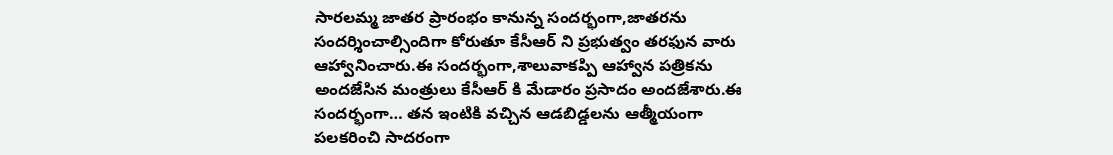సారలమ్మ జాతర ప్రారంభం కానున్న సందర్భంగా,జాతరను సందర్శించాల్సిందిగా కోరుతూ కేసీఆర్ ని ప్రభుత్వం తరఫున వారు ఆహ్వానించారు.ఈ సందర్భంగా,శాలువాకప్పి ఆహ్వాన పత్రికను అందజేసిన మంత్రులు కేసీఆర్ కి మేడారం ప్రసాదం అందజేశారు.ఈ సందర్భంగా… తన ఇంటికి వచ్చిన ఆడబిడ్డలను ఆత్మీయంగా పలకరించి సాదరంగా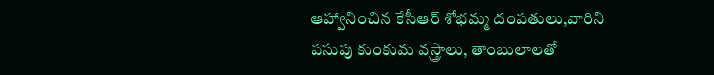ఆహ్వానించిన కేసీఆర్ శోభమ్మ దంపతులు,వారిని పసుపు కుంకుమ వస్త్రాలు, తాంబులాలతో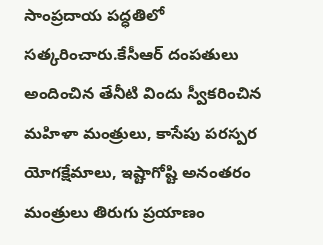సాంప్రదాయ పద్ధతిలో సత్కరించారు.కేసీఆర్ దంపతులు అందించిన తేనీటి విందు స్వీకరించిన మహిళా మంత్రులు, కాసేపు పరస్పర యోగక్షేమాలు, ఇష్టాగోష్టి అనంతరం మంత్రులు తిరుగు ప్రయాణం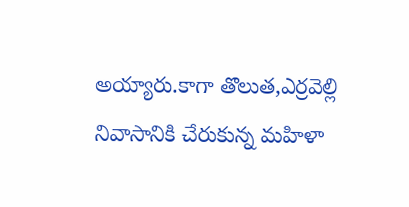అయ్యారు.కాగా తొలుత,ఎర్రవెల్లి నివాసానికి చేరుకున్న మహిళా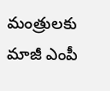మంత్రులకు మాజీ ఎంపీ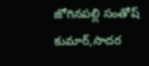జోగినపల్లి సంతోష్ కుమార్,సాదర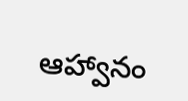ఆహ్వానం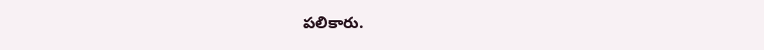పలికారు.